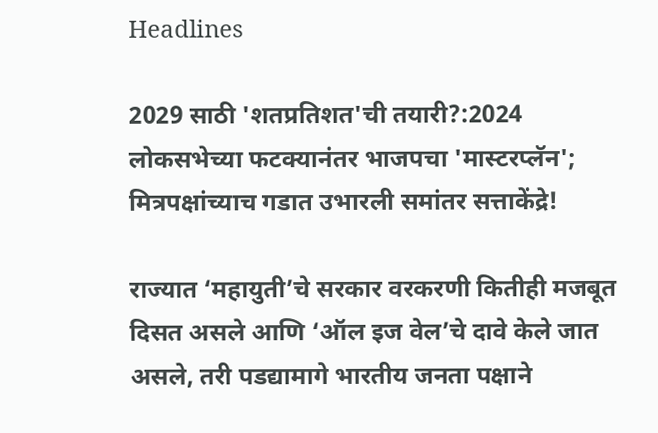Headlines

2029 साठी 'शतप्रतिशत'ची तयारी?:2024 लोकसभेच्या फटक्यानंतर भाजपचा 'मास्टरप्लॅन'; मित्रपक्षांच्याच गडात उभारली समांतर सत्ताकेंद्रे!

राज्यात ‘महायुती’चे सरकार वरकरणी कितीही मजबूत दिसत असले आणि ‘ऑल इज वेल’चे दावे केले जात असले, तरी पडद्यामागे भारतीय जनता पक्षाने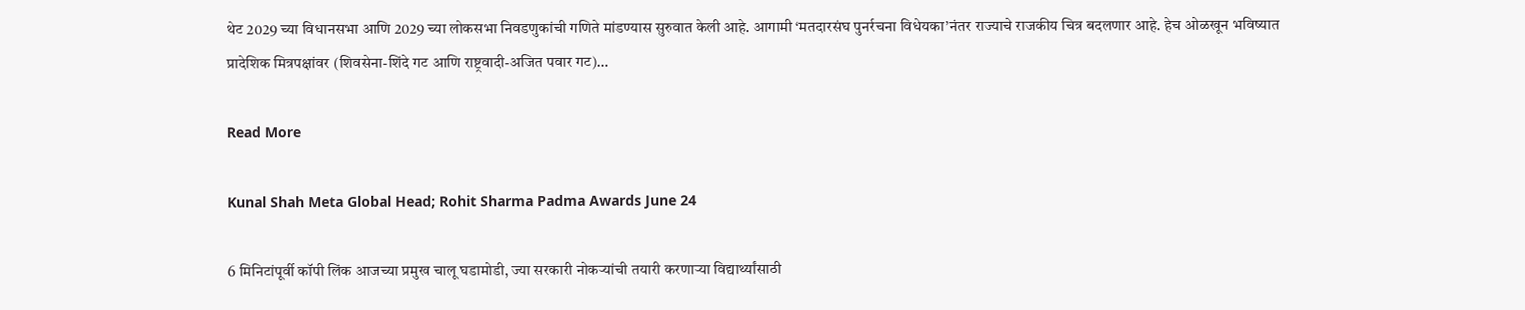थेट 2029 च्या विधानसभा आणि 2029 च्या लोकसभा निवडणुकांची गणिते मांडण्यास सुरुवात केली आहे. आगामी ‘मतदारसंघ पुनर्रचना विधेयका’नंतर राज्याचे राजकीय चित्र बदलणार आहे. हेच ओळखून भविष्यात प्रादेशिक मित्रपक्षांवर (शिवसेना-शिंदे गट आणि राष्ट्रवादी-अजित पवार गट)…

Read More

Kunal Shah Meta Global Head; Rohit Sharma Padma Awards June 24

6 मिनिटांपूर्वी कॉपी लिंक आजच्या प्रमुख चालू घडामोडी, ज्या सरकारी नोकऱ्यांची तयारी करणाऱ्या विद्यार्थ्यांसाठी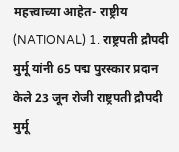महत्त्वाच्या आहेत- राष्ट्रीय (NATIONAL) 1. राष्ट्रपती द्रौपदी मुर्मू यांनी 65 पद्म पुरस्कार प्रदान केले 23 जून रोजी राष्ट्रपती द्रौपदी मुर्मू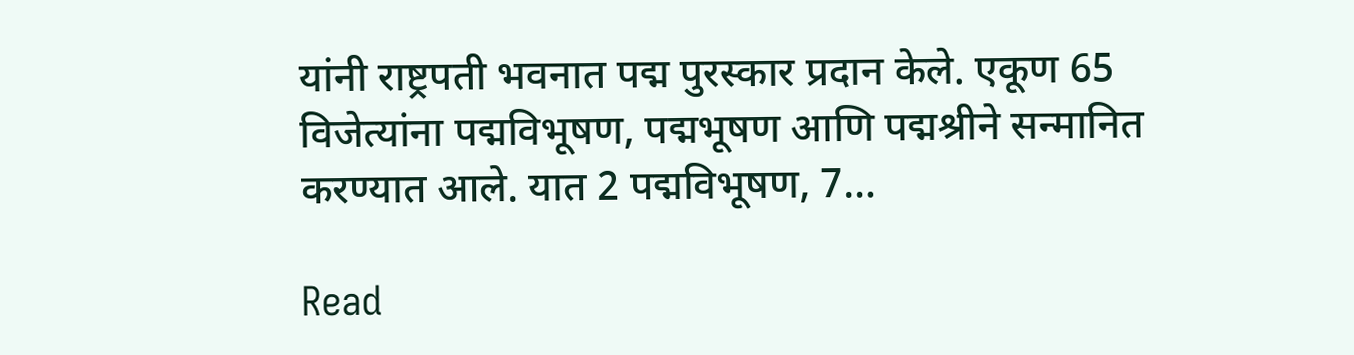यांनी राष्ट्रपती भवनात पद्म पुरस्कार प्रदान केले. एकूण 65 विजेत्यांना पद्मविभूषण, पद्मभूषण आणि पद्मश्रीने सन्मानित करण्यात आले. यात 2 पद्मविभूषण, 7…

Read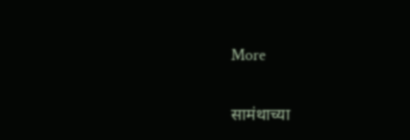More

सामंथाच्या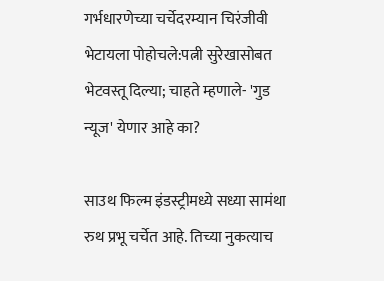गर्भधारणेच्या चर्चेदरम्यान चिरंजीवी भेटायला पोहोचले:पत्नी सुरेखासोबत भेटवस्तू दिल्या; चाहते म्हणाले- 'गुड न्यूज' येणार आहे का?

साउथ फिल्म इंडस्ट्रीमध्ये सध्या सामंथा रुथ प्रभू चर्चेत आहे. तिच्या नुकत्याच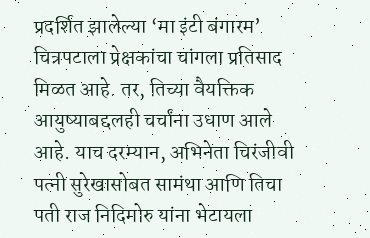प्रदर्शित झालेल्या ‘मा इंटी बंगारम’ चित्रपटाला प्रेक्षकांचा चांगला प्रतिसाद मिळत आहे. तर, तिच्या वैयक्तिक आयुष्याबद्दलही चर्चांना उधाण आले आहे. याच दरम्यान, अभिनेता चिरंजीवी पत्नी सुरेखासोबत सामंथा आणि तिचा पती राज निदिमोरु यांना भेटायला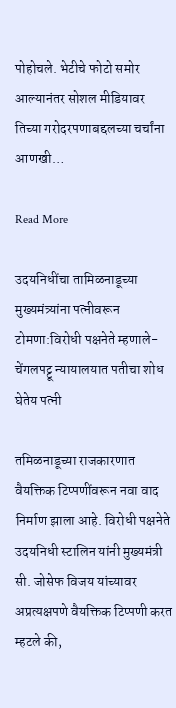पोहोचले. भेटीचे फोटो समोर आल्यानंतर सोशल मीडियावर तिच्या गरोदरपणाबद्दलच्या चर्चांना आणखी…

Read More

उदयनिधींचा तामिळनाडूच्या मुख्यमंत्र्यांना पत्नीवरून टोमणा:विरोधी पक्षनेते म्हणाले- चेंगलपट्टू न्यायालयात पतीचा शोध घेतेय पत्नी

तमिळनाडूच्या राजकारणात वैयक्तिक टिप्पणींवरून नवा वाद निर्माण झाला आहे. विरोधी पक्षनेते उदयनिधी स्टालिन यांनी मुख्यमंत्री सी. जोसेफ विजय यांच्यावर अप्रत्यक्षपणे वैयक्तिक टिप्पणी करत म्हटले की,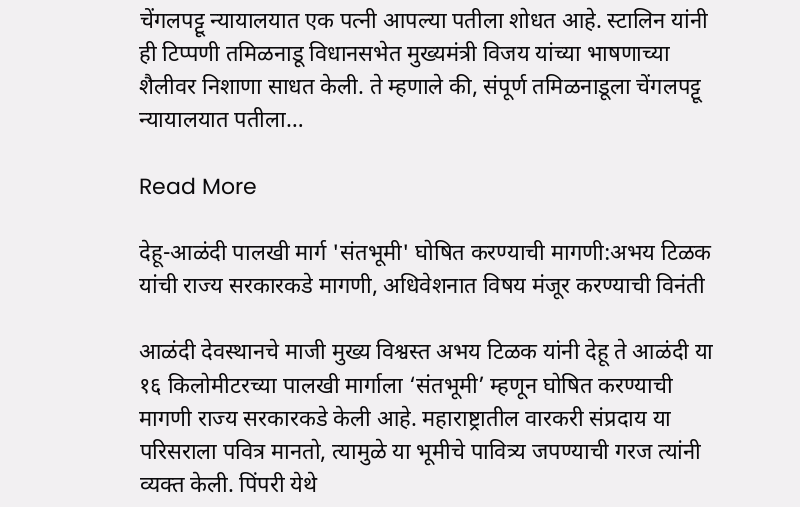चेंगलपट्टू न्यायालयात एक पत्नी आपल्या पतीला शोधत आहे. स्टालिन यांनी ही टिप्पणी तमिळनाडू विधानसभेत मुख्यमंत्री विजय यांच्या भाषणाच्या शैलीवर निशाणा साधत केली. ते म्हणाले की, संपूर्ण तमिळनाडूला चेंगलपट्टू न्यायालयात पतीला…

Read More

देहू-आळंदी पालखी मार्ग 'संतभूमी' घोषित करण्याची मागणी:अभय टिळक यांची राज्य सरकारकडे मागणी, अधिवेशनात विषय मंजूर करण्याची विनंती

आळंदी देवस्थानचे माजी मुख्य विश्वस्त अभय टिळक यांनी देहू ते आळंदी या १६ किलोमीटरच्या पालखी मार्गाला ‘संतभूमी’ म्हणून घोषित करण्याची मागणी राज्य सरकारकडे केली आहे. महाराष्ट्रातील वारकरी संप्रदाय या परिसराला पवित्र मानतो, त्यामुळे या भूमीचे पावित्र्य जपण्याची गरज त्यांनी व्यक्त केली. पिंपरी येथे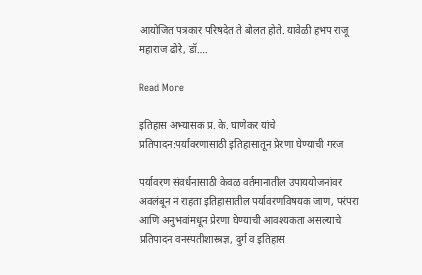आयोजित पत्रकार परिषदेत ते बोलत होते. यावेळी हभप राजू महाराज ढोरे, डॉ….

Read More

इतिहास अभ्यासक प्र. के. घाणेकर यांचे प्रतिपादन:पर्यावरणासाठी इतिहासातून प्रेरणा घेण्याची गरज

पर्यावरण संवर्धनासाठी केवळ वर्तमानातील उपाययोजनांवर अवलंबून न राहता इतिहासातील पर्यावरणविषयक जाण, परंपरा आणि अनुभवांमधून प्रेरणा घेण्याची आवश्यकता असल्याचे प्रतिपादन वनस्पतीशास्त्रज्ञ, दुर्ग व इतिहास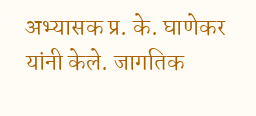अभ्यासक प्र. के. घाणेकर यांनी केले. जागतिक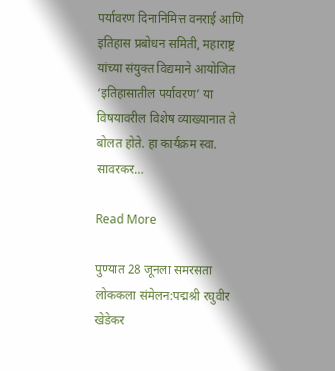पर्यावरण दिनानिमित्त वनराई आणि इतिहास प्रबोधन समिती, महाराष्ट्र यांच्या संयुक्त विद्यमाने आयोजित ‘इतिहासातील पर्यावरण’ या विषयावरील विशेष व्याख्यानात ते बोलत होते. हा कार्यक्रम स्वा. सावरकर…

Read More

पुण्यात 28 जूनला समरसता लोककला संमेलन:पद्मश्री रघुवीर खेडेकर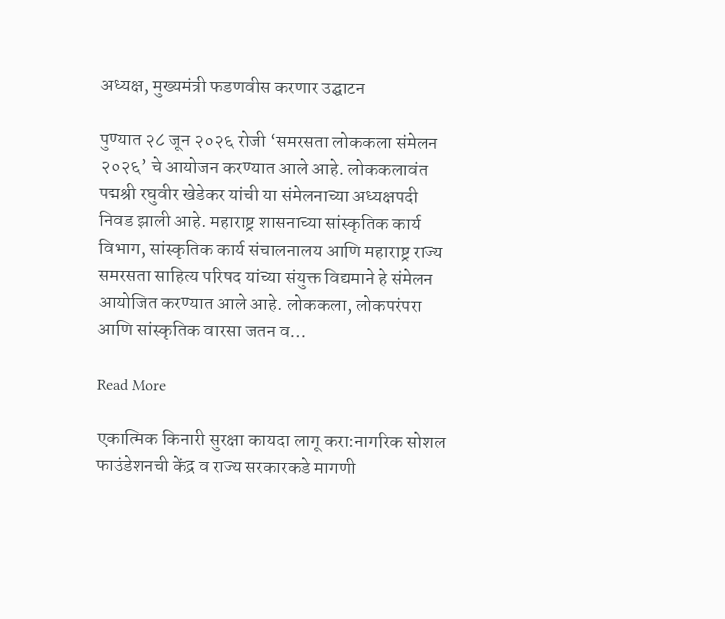अध्यक्ष, मुख्यमंत्री फडणवीस करणार उद्घाटन

पुण्यात २८ जून २०२६ रोजी ‘समरसता लोककला संमेलन २०२६’ चे आयोजन करण्यात आले आहे. लोककलावंत पद्मश्री रघुवीर खेडेकर यांची या संमेलनाच्या अध्यक्षपदी निवड झाली आहे. महाराष्ट्र शासनाच्या सांस्कृतिक कार्य विभाग, सांस्कृतिक कार्य संचालनालय आणि महाराष्ट्र राज्य समरसता साहित्य परिषद यांच्या संयुक्त विद्यमाने हे संमेलन आयोजित करण्यात आले आहे. लोककला, लोकपरंपरा आणि सांस्कृतिक वारसा जतन व…

Read More

एकात्मिक किनारी सुरक्षा कायदा लागू करा:नागरिक सोशल फाउंडेशनची केंद्र व राज्य सरकारकडे मागणी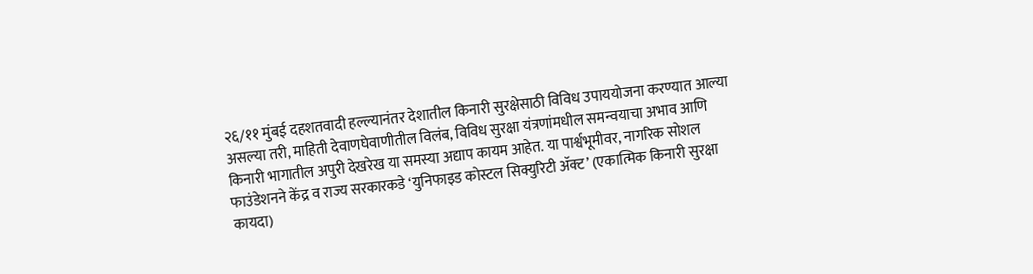२६/११ मुंबई दहशतवादी हल्ल्यानंतर देशातील किनारी सुरक्षेसाठी विविध उपाययोजना करण्यात आल्या असल्या तरी, माहिती देवाणघेवाणीतील विलंब, विविध सुरक्षा यंत्रणांमधील समन्वयाचा अभाव आणि किनारी भागातील अपुरी देखरेख या समस्या अद्याप कायम आहेत. या पार्श्वभूमीवर, नागरिक सोशल फाउंडेशनने केंद्र व राज्य सरकारकडे ‘युनिफाइड कोस्टल सिक्युरिटी ॲक्ट’ (एकात्मिक किनारी सुरक्षा कायदा)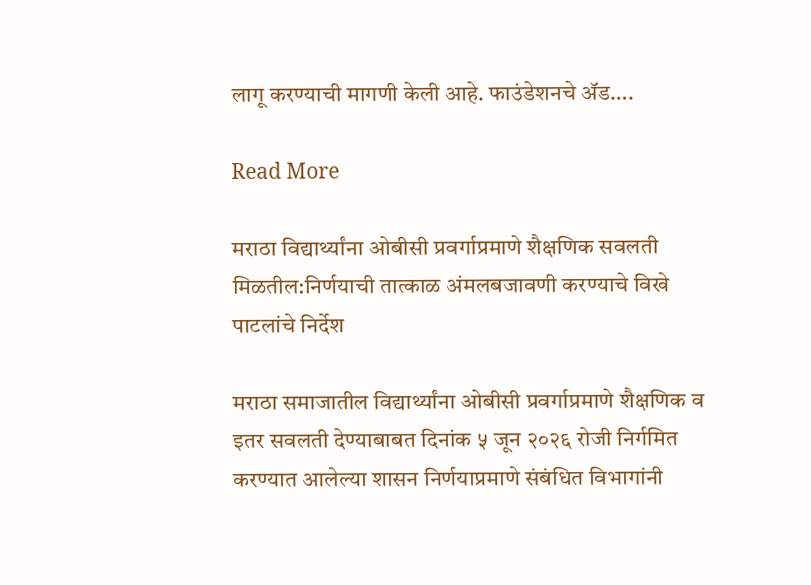लागू करण्याची मागणी केली आहे. फाउंडेशनचे ॲड….

Read More

मराठा विद्यार्थ्यांना ओबीसी प्रवर्गाप्रमाणे शैक्षणिक सवलती मिळतील:निर्णयाची तात्काळ अंमलबजावणी करण्याचे विखे पाटलांचे निर्देश

मराठा समाजातील विद्यार्थ्यांना ओबीसी प्रवर्गाप्रमाणे शैक्षणिक व इतर सवलती देण्याबाबत दिनांक ५ जून २०२६ रोजी निर्गमित करण्यात आलेल्या शासन निर्णयाप्रमाणे संबंधित विभागांनी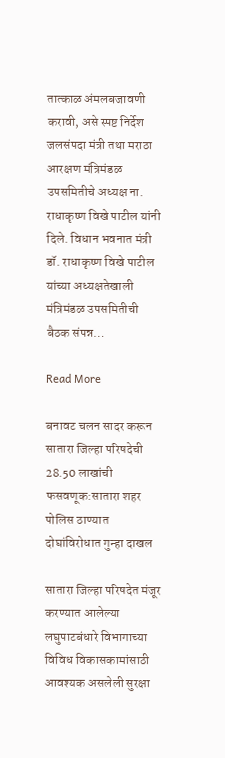तात्काळ अंमलबजावणी करावी, असे स्पष्ट निर्देश जलसंपदा मंत्री तथा मराठा आरक्षण मंत्रिमंडळ उपसमितीचे अध्यक्ष ना. राधाकृष्ण विखे पाटील यांनी दिले. विधान भवनात मंत्री डॉ. राधाकृष्ण विखे पाटील यांच्या अध्यक्षतेखाली मंत्रिमंडळ उपसमितीची बैठक संपन्न…

Read More

बनावट चलन सादर करून सातारा जिल्हा परिषदेची 28.50 लाखांची फसवणूक:सातारा शहर पोलिस ठाण्यात दोघांविरोधात गुन्हा दाखल

सातारा जिल्हा परिषदेत मंजूर करण्यात आलेल्या लघुपाटबंधारे विभागाच्या विविध विकासकामांसाठी आवश्यक असलेली सुरक्षा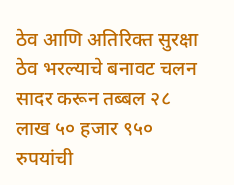ठेव आणि अतिरिक्त सुरक्षा ठेव भरल्याचे बनावट चलन सादर करून तब्बल २८ लाख ५० हजार ९५० रुपयांची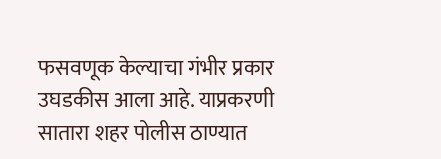फसवणूक केल्याचा गंभीर प्रकार उघडकीस आला आहे. याप्रकरणी सातारा शहर पोलीस ठाण्यात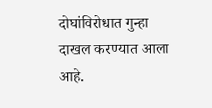दोघांविरोधात गुन्हा दाखल करण्यात आला आहे.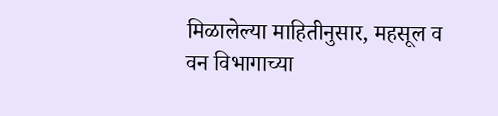मिळालेल्या माहितीनुसार, महसूल व वन विभागाच्या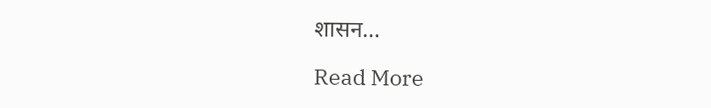शासन…

Read More